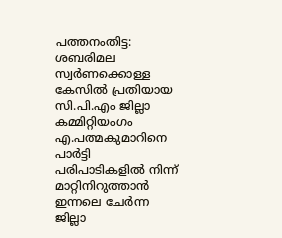പത്തനംതിട്ട: ശബരിമല സ്വർണക്കൊള്ള കേസിൽ പ്രതിയായ സി.പി.എം ജില്ലാ കമ്മിറ്റിയംഗം എ.പത്മകുമാറിനെ പാർട്ടി പരിപാടികളിൽ നിന്ന് മാറ്റിനിറുത്താൻ ഇന്നലെ ചേർന്ന ജില്ലാ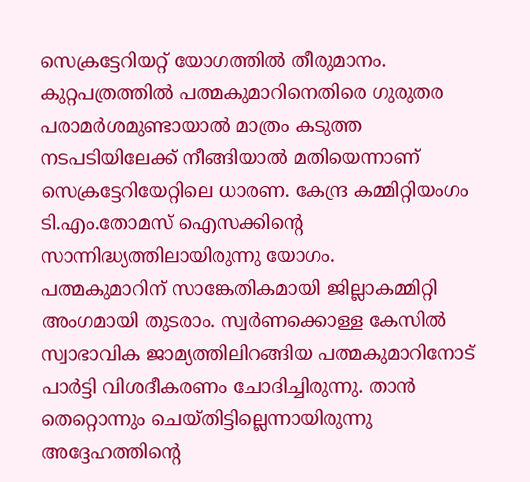സെക്രട്ടേറിയറ്റ് യോഗത്തിൽ തീരുമാനം. കുറ്റപത്രത്തിൽ പത്മകുമാറിനെതിരെ ഗുരുതര പരാമർശമുണ്ടായാൽ മാത്രം കടുത്ത നടപടിയിലേക്ക് നീങ്ങിയാൽ മതിയെന്നാണ് സെക്രട്ടേറിയേറ്റിലെ ധാരണ. കേന്ദ്ര കമ്മിറ്റിയംഗം ടി.എം.തോമസ് ഐസക്കിന്റെ സാന്നിദ്ധ്യത്തിലായിരുന്നു യോഗം.
പത്മകുമാറിന് സാങ്കേതികമായി ജില്ലാകമ്മിറ്റി അംഗമായി തുടരാം. സ്വർണക്കൊള്ള കേസിൽ സ്വാഭാവിക ജാമ്യത്തിലിറങ്ങിയ പത്മകുമാറിനോട് പാർട്ടി വിശദീകരണം ചോദിച്ചിരുന്നു. താൻ തെറ്റൊന്നും ചെയ്തിട്ടില്ലെന്നായിരുന്നു അദ്ദേഹത്തിന്റെ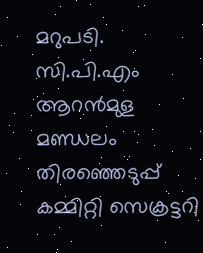മറുപടി. സി.പി.എം ആറൻമുള മണ്ഡലം തിരഞ്ഞെടുപ്പ് കമ്മിറ്റി സെക്രട്ടറി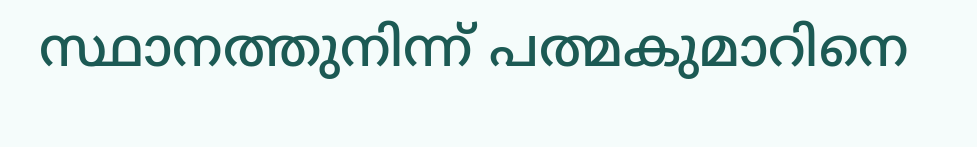സ്ഥാനത്തുനിന്ന് പത്മകുമാറിനെ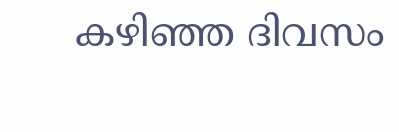കഴിഞ്ഞ ദിവസം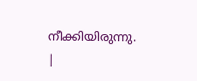നീക്കിയിരുന്നു.
|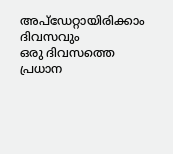അപ്ഡേറ്റായിരിക്കാം ദിവസവും
ഒരു ദിവസത്തെ പ്രധാന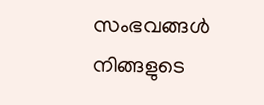സംഭവങ്ങൾ നിങ്ങളുടെ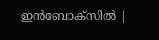ഇൻബോക്സിൽ |